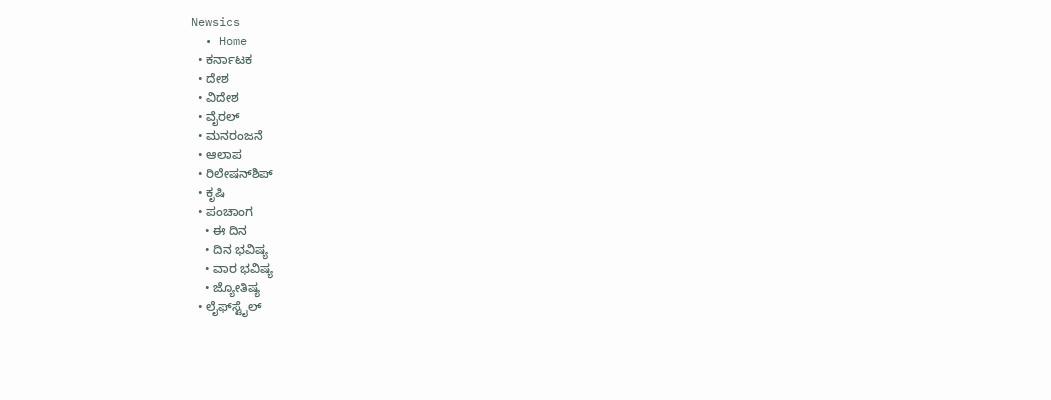Newsics
  • Home
  • ಕರ್ನಾಟಕ
  • ದೇಶ
  • ವಿದೇಶ
  • ವೈರಲ್
  • ಮನರಂಜನೆ
  • ಆಲಾಪ
  • ರಿಲೇಷನ್‌ಶಿಪ್
  • ಕೃಷಿ
  • ಪಂಚಾಂಗ
    • ಈ ದಿನ
    • ದಿನ ಭವಿಷ್ಯ
    • ವಾರ ಭವಿಷ್ಯ
    • ಜ್ಯೋತಿಷ್ಯ
  • ಲೈಫ್‌ಸ್ಟೈಲ್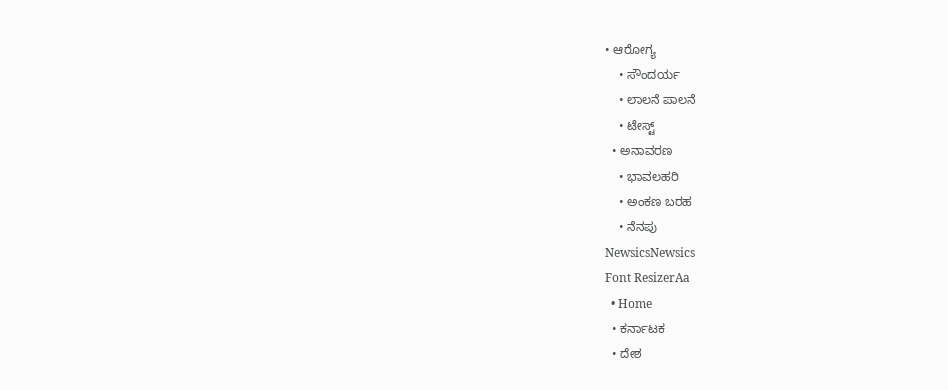• ಆರೋಗ್ಯ
    • ಸೌಂದರ್ಯ
    • ಲಾಲನೆ ಪಾಲನೆ
    • ಟೇಸ್ಟ್
  • ಅನಾವರಣ
    • ಭಾವಲಹರಿ
    • ಅಂಕಣ ಬರಹ
    • ನೆನಪು
NewsicsNewsics
Font ResizerAa
  • Home
  • ಕರ್ನಾಟಕ
  • ದೇಶ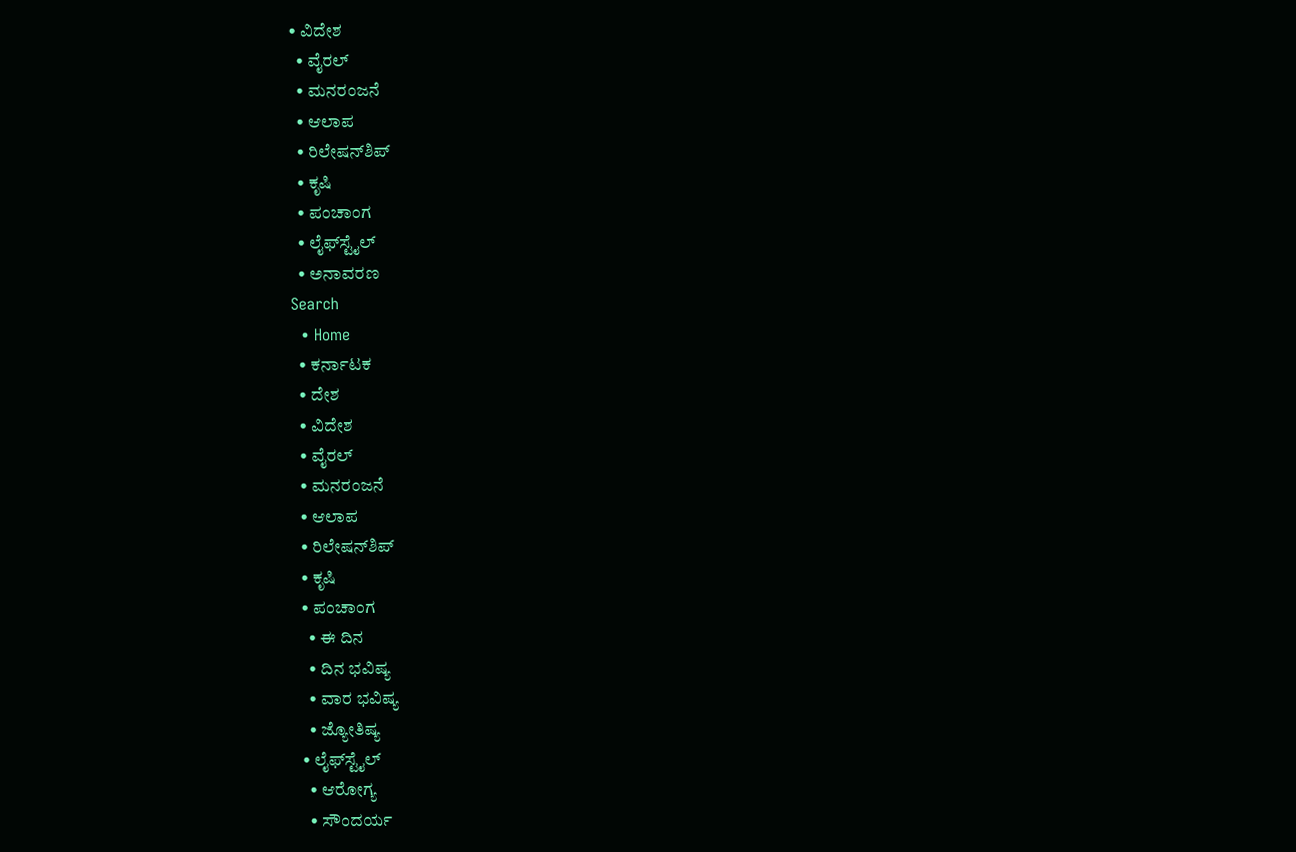• ವಿದೇಶ
  • ವೈರಲ್
  • ಮನರಂಜನೆ
  • ಆಲಾಪ
  • ರಿಲೇಷನ್‌ಶಿಪ್
  • ಕೃಷಿ
  • ಪಂಚಾಂಗ
  • ಲೈಫ್‌ಸ್ಟೈಲ್
  • ಅನಾವರಣ
Search
  • Home
  • ಕರ್ನಾಟಕ
  • ದೇಶ
  • ವಿದೇಶ
  • ವೈರಲ್
  • ಮನರಂಜನೆ
  • ಆಲಾಪ
  • ರಿಲೇಷನ್‌ಶಿಪ್
  • ಕೃಷಿ
  • ಪಂಚಾಂಗ
    • ಈ ದಿನ
    • ದಿನ ಭವಿಷ್ಯ
    • ವಾರ ಭವಿಷ್ಯ
    • ಜ್ಯೋತಿಷ್ಯ
  • ಲೈಫ್‌ಸ್ಟೈಲ್
    • ಆರೋಗ್ಯ
    • ಸೌಂದರ್ಯ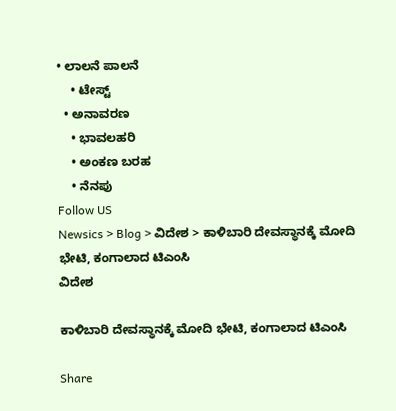• ಲಾಲನೆ ಪಾಲನೆ
    • ಟೇಸ್ಟ್
  • ಅನಾವರಣ
    • ಭಾವಲಹರಿ
    • ಅಂಕಣ ಬರಹ
    • ನೆನಪು
Follow US
Newsics > Blog > ವಿದೇಶ > ಕಾಳಿಬಾರಿ ದೇವಸ್ಥಾನಕ್ಕೆ ಮೋದಿ ಭೇಟಿ, ಕಂಗಾಲಾದ ಟಿಎಂಸಿ
ವಿದೇಶ

ಕಾಳಿಬಾರಿ ದೇವಸ್ಥಾನಕ್ಕೆ ಮೋದಿ ಭೇಟಿ, ಕಂಗಾಲಾದ ಟಿಎಂಸಿ

Share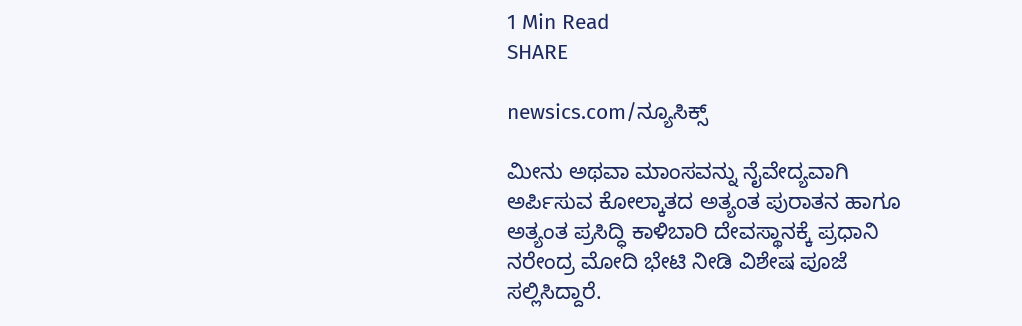1 Min Read
SHARE

newsics.com/ನ್ಯೂಸಿಕ್ಸ್

ಮೀನು ಅಥವಾ ಮಾಂಸವನ್ನು ನೈವೇದ್ಯವಾಗಿ ಅರ್ಪಿಸುವ ಕೋಲ್ಕಾತದ ಅತ್ಯಂತ ಪುರಾತನ ಹಾಗೂ ಅತ್ಯಂತ ಪ್ರಸಿದ್ಧಿ ಕಾಳಿಬಾರಿ ದೇವಸ್ಥಾನಕ್ಕೆ ಪ್ರಧಾನಿ ನರೇಂದ್ರ ಮೋದಿ ಭೇಟಿ ನೀಡಿ ವಿಶೇಷ ಪೂಜೆ ಸಲ್ಲಿಸಿದ್ದಾರೆ.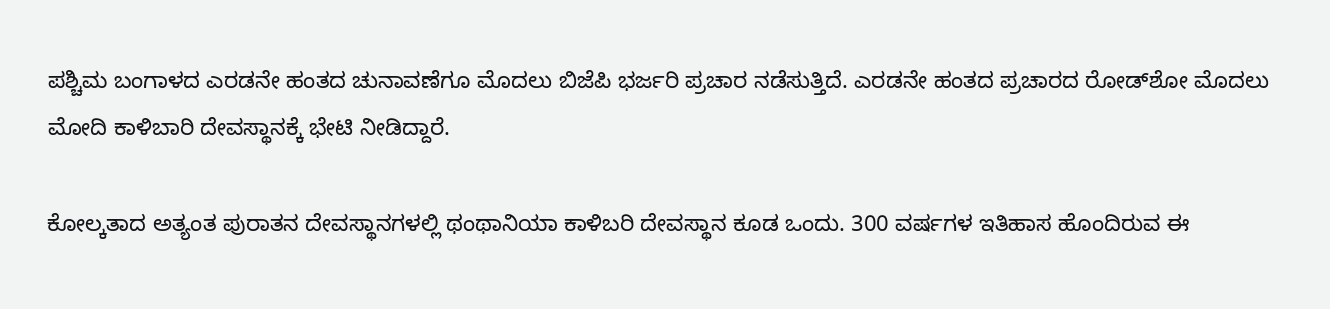ಪಶ್ಚಿಮ ಬಂಗಾಳದ ಎರಡನೇ ಹಂತದ ಚುನಾವಣೆಗೂ ಮೊದಲು ಬಿಜೆಪಿ ಭರ್ಜರಿ ಪ್ರಚಾರ ನಡೆಸುತ್ತಿದೆ. ಎರಡನೇ ಹಂತದ ಪ್ರಚಾರದ ರೋಡ್‌ಶೋ ಮೊದಲು ಮೋದಿ ಕಾಳಿಬಾರಿ ದೇವಸ್ಥಾನಕ್ಕೆ ಭೇಟಿ ನೀಡಿದ್ದಾರೆ.

ಕೋಲ್ಕತಾದ ಅತ್ಯಂತ ಪುರಾತನ ದೇವಸ್ಥಾನಗಳಲ್ಲಿ ಥಂಥಾನಿಯಾ ಕಾಳಿಬರಿ ದೇವಸ್ಥಾನ ಕೂಡ ಒಂದು. 300 ವರ್ಷಗಳ ಇತಿಹಾಸ ಹೊಂದಿರುವ ಈ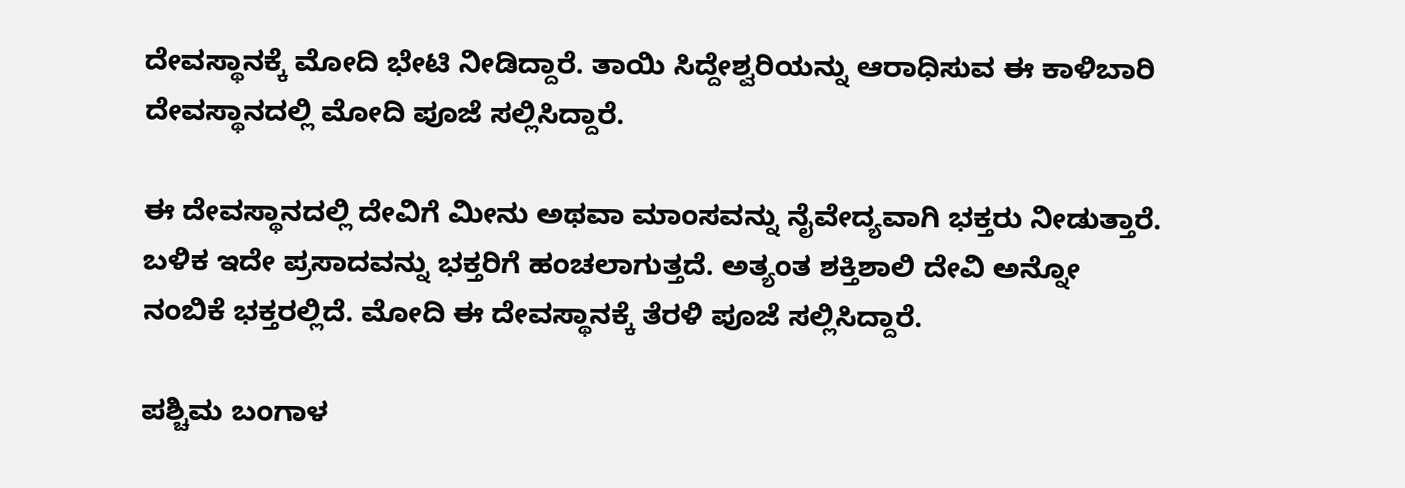ದೇವಸ್ಥಾನಕ್ಕೆ ಮೋದಿ ಭೇಟಿ ನೀಡಿದ್ದಾರೆ. ತಾಯಿ ಸಿದ್ದೇಶ್ವರಿಯನ್ನು ಆರಾಧಿಸುವ ಈ ಕಾಳಿಬಾರಿ ದೇವಸ್ಥಾನದಲ್ಲಿ ಮೋದಿ ಪೂಜೆ ಸಲ್ಲಿಸಿದ್ದಾರೆ.

ಈ ದೇವಸ್ಥಾನದಲ್ಲಿ ದೇವಿಗೆ ಮೀನು ಅಥವಾ ಮಾಂಸವನ್ನು ನೈವೇದ್ಯವಾಗಿ ಭಕ್ತರು ನೀಡುತ್ತಾರೆ. ಬಳಿಕ ಇದೇ ಪ್ರಸಾದವನ್ನು ಭಕ್ತರಿಗೆ ಹಂಚಲಾಗುತ್ತದೆ. ಅತ್ಯಂತ ಶಕ್ತಿಶಾಲಿ ದೇವಿ ಅನ್ನೋ ನಂಬಿಕೆ ಭಕ್ತರಲ್ಲಿದೆ. ಮೋದಿ ಈ ದೇವಸ್ಥಾನಕ್ಕೆ ತೆರಳಿ ಪೂಜೆ ಸಲ್ಲಿಸಿದ್ದಾರೆ.

ಪಶ್ಚಿಮ ಬಂಗಾಳ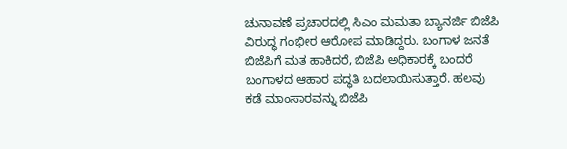ಚುನಾವಣೆ ಪ್ರಚಾರದಲ್ಲಿ ಸಿಎಂ ಮಮತಾ ಬ್ಯಾನರ್ಜಿ ಬಿಜೆಪಿ ವಿರುದ್ಧ ಗಂಭೀರ ಆರೋಪ ಮಾಡಿದ್ದರು. ಬಂಗಾಳ ಜನತೆ ಬಿಜೆಪಿಗೆ ಮತ ಹಾಕಿದರೆ, ಬಿಜೆಪಿ ಅಧಿಕಾರಕ್ಕೆ ಬಂದರೆ ಬಂಗಾಳದ ಆಹಾರ ಪದ್ಧತಿ ಬದಲಾಯಿಸುತ್ತಾರೆ. ಹಲವು ಕಡೆ ಮಾಂಸಾರವನ್ನು ಬಿಜೆಪಿ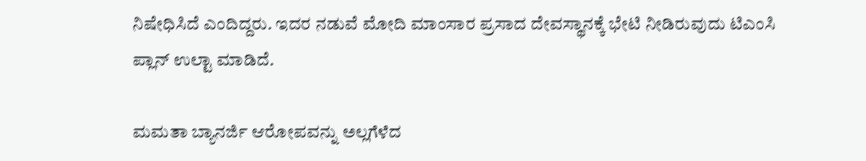ನಿಷೇಧಿಸಿದೆ ಎಂದಿದ್ದರು. ಇದರ ನಡುವೆ ಮೋದಿ ಮಾಂಸಾರ ಪ್ರಸಾದ ದೇವಸ್ಥಾನಕ್ಕೆ ಭೇಟಿ ನೀಡಿರುವುದು ಟಿಎಂಸಿ ಪ್ಲಾನ್ ಉಲ್ಟಾ ಮಾಡಿದೆ.

ಮಮತಾ ಬ್ಯಾನರ್ಜಿ ಆರೋಪವನ್ನು ಅಲ್ಲಗೆಳೆದ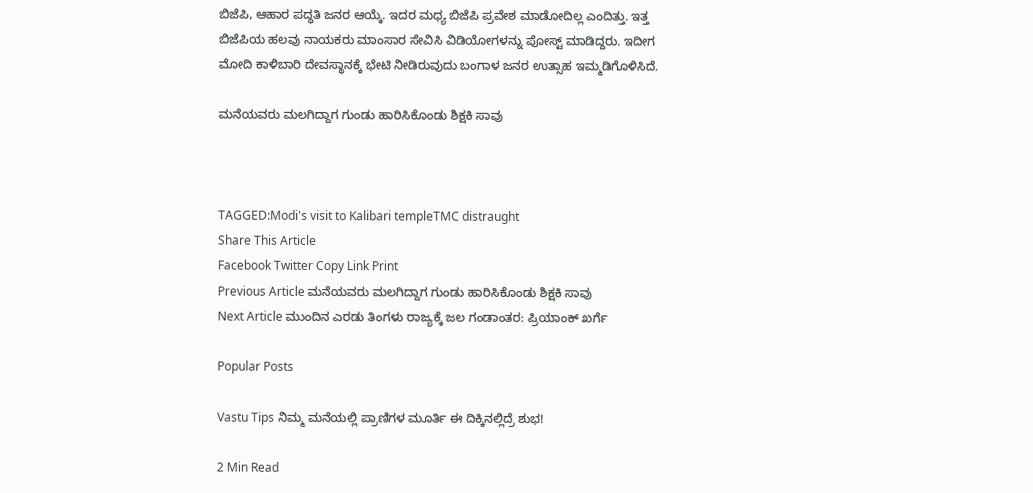ಬಿಜೆಪಿ, ಆಹಾರ ಪದ್ಧತಿ ಜನರ ಆಯ್ಕೆ. ಇದರ ಮಧ್ಯ ಬಿಜೆಪಿ ಪ್ರವೇಶ ಮಾಡೋದಿಲ್ಲ ಎಂದಿತ್ತು. ಇತ್ತ ಬಿಜೆಪಿಯ ಹಲವು ನಾಯಕರು ಮಾಂಸಾರ ಸೇವಿಸಿ ವಿಡಿಯೋಗಳನ್ನು ಪೋಸ್ಟ್ ಮಾಡಿದ್ದರು. ಇದೀಗ ಮೋದಿ ಕಾಳಿಬಾರಿ ದೇವಸ್ಥಾನಕ್ಕೆ ಭೇಟಿ ನೀಡಿರುವುದು ಬಂಗಾಳ ಜನರ ಉತ್ಸಾಹ ಇಮ್ಮಡಿಗೊಳಿಸಿದೆ.

ಮನೆಯವರು ಮಲಗಿದ್ದಾಗ ಗುಂಡು ಹಾರಿಸಿಕೊಂಡು ಶಿಕ್ಷಕಿ ಸಾವು



TAGGED:Modi's visit to Kalibari templeTMC distraught
Share This Article
Facebook Twitter Copy Link Print
Previous Article ಮನೆಯವರು ಮಲಗಿದ್ದಾಗ ಗುಂಡು ಹಾರಿಸಿಕೊಂಡು ಶಿಕ್ಷಕಿ ಸಾವು
Next Article ಮುಂದಿನ ಎರಡು ತಿಂಗಳು ರಾಜ್ಯಕ್ಕೆ ಜಲ ಗಂಡಾಂತರ: ಪ್ರಿಯಾಂಕ್ ಖರ್ಗೆ

Popular Posts

Vastu Tips ನಿಮ್ಮ ಮನೆಯಲ್ಲಿ ಪ್ರಾಣಿಗಳ ಮೂರ್ತಿ ಈ ದಿಕ್ಕಿನಲ್ಲಿದ್ರೆ ಶುಭ!

2 Min Read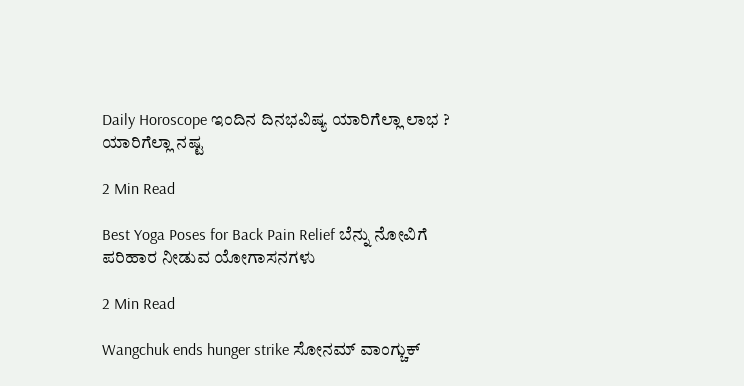Daily Horoscope ಇಂದಿನ ದಿನಭವಿಷ್ಯ ಯಾರಿಗೆಲ್ಲಾ‌ ಲಾಭ ? ಯಾರಿಗೆಲ್ಲಾ ನಷ್ಟ

2 Min Read

Best Yoga Poses for Back Pain Relief ಬೆನ್ನು ನೋವಿಗೆ ಪರಿಹಾರ ನೀಡುವ ಯೋಗಾಸನಗಳು

2 Min Read

Wangchuk ends hunger strike ಸೋನಮ್ ವಾಂಗ್ಚುಕ್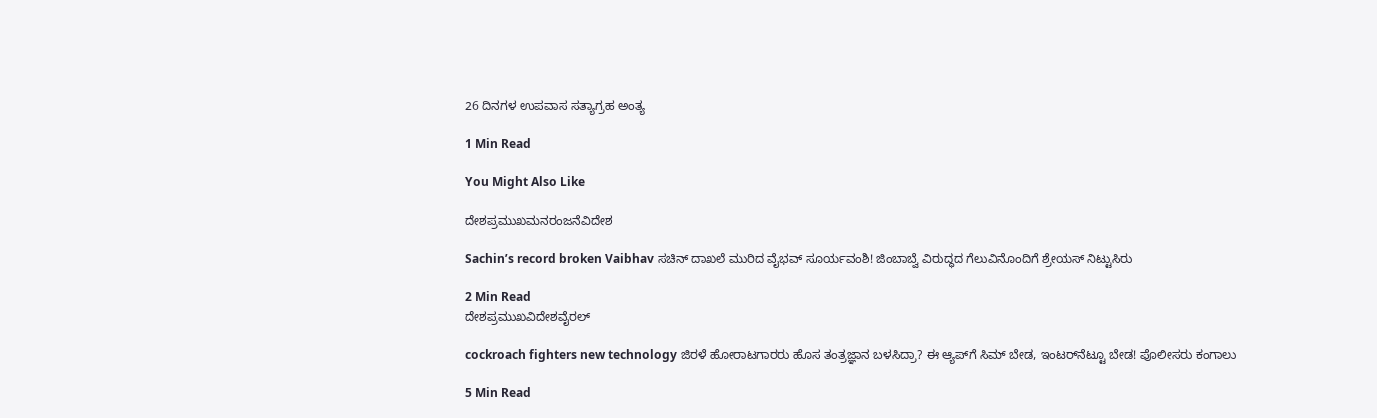26 ದಿನಗಳ ಉಪವಾಸ ಸತ್ಯಾಗ್ರಹ ಅಂತ್ಯ

1 Min Read

You Might Also Like

ದೇಶಪ್ರಮುಖಮನರಂಜನೆವಿದೇಶ

Sachin’s record broken Vaibhav ಸಚಿನ್‌ ದಾಖಲೆ ಮುರಿದ ವೈಭವ್‌ ಸೂರ್ಯವಂಶಿ! ಜಿಂಬಾಬ್ವೆ ವಿರುದ್ಧದ ಗೆಲುವಿನೊಂದಿಗೆ ಶ್ರೇಯಸ್ ನಿಟ್ಟುಸಿರು

2 Min Read
ದೇಶಪ್ರಮುಖವಿದೇಶವೈರಲ್

cockroach fighters new technology ಜಿರಳೆ ಹೋರಾಟಗಾರರು ಹೊಸ ತಂತ್ರಜ್ಞಾನ ಬಳಸಿದ್ರಾ? ಈ ಆ್ಯಪ್‌ಗೆ ಸಿಮ್ ಬೇಡ, ಇಂಟರ್‌ನೆಟ್ಟೂ ಬೇಡ! ಪೊಲೀಸರು ಕಂಗಾಲು

5 Min Read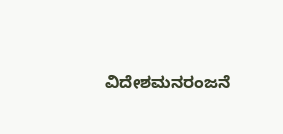ವಿದೇಶಮನರಂಜನೆ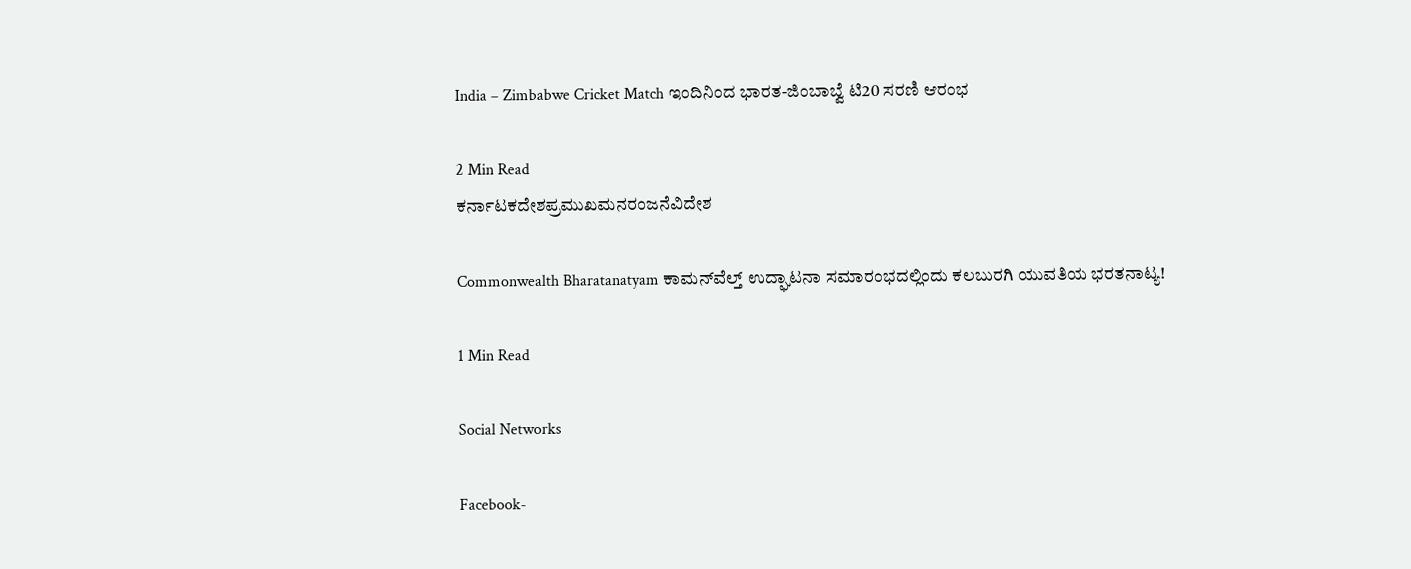India – Zimbabwe Cricket Match ಇಂದಿನಿಂದ ಭಾರತ-ಜಿಂಬಾಬ್ವೆ ಟಿ20 ಸರಣಿ ಆರಂಭ

2 Min Read
ಕರ್ನಾಟಕದೇಶಪ್ರಮುಖಮನರಂಜನೆವಿದೇಶ

Commonwealth Bharatanatyam ಕಾಮನ್‌ವೆಲ್ತ್ ಉದ್ಘಾಟನಾ ಸಮಾರಂಭದಲ್ಲಿಂದು ಕಲಬುರಗಿ ಯುವತಿಯ ಭರತನಾಟ್ಯ!

1 Min Read

Social Networks

Facebook-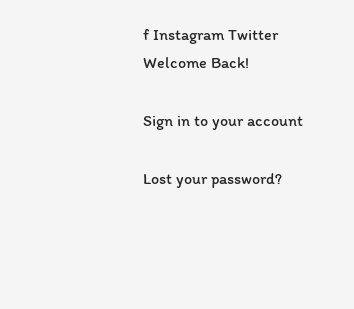f Instagram Twitter
Welcome Back!

Sign in to your account

Lost your password?